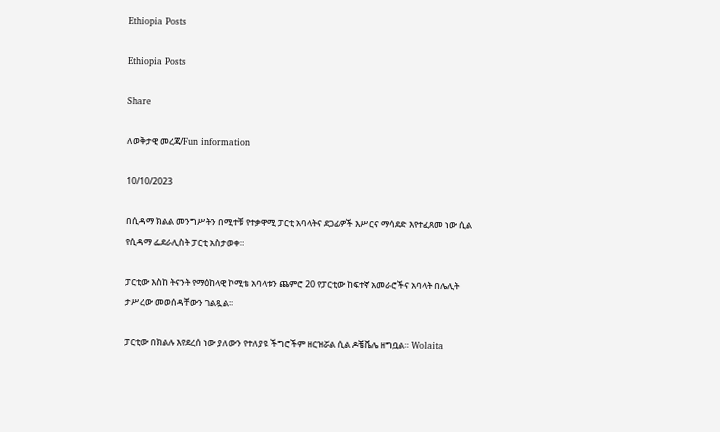Ethiopia Posts

Ethiopia Posts

Share

ለወቅታዊ መረጃ/Fun information

10/10/2023

በሲዳማ ክልል መንግሥትን በሚተቹ የተቃዋሚ ፓርቲ አባላትና ደጋፊዎች እሥርና ማሳደድ እየተፈጸመ ነው ሲል የሲዳማ ፌደራሊስት ፓርቲ አስታወቀ።

ፓርቲው እስከ ትናንት የማዕከላዊ ኮሚቴ አባላቱን ጨምሮ 20 የፓርቲው ከፍተኛ አመራሮችና አባላት በሌሊት ታሥረው መወሰዳቸውን ገልጿል፡፡

ፓርቲው በክልሉ እየደረሰ ነው ያለውን የተለያዩ ችግሮችም ዘርዝሯል ሲል ዶቼቬሌ ዘግቧል። Wolaita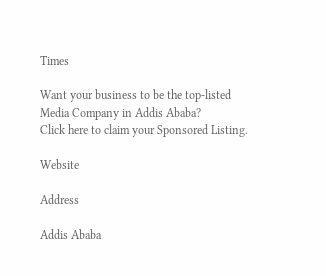Times

Want your business to be the top-listed Media Company in Addis Ababa?
Click here to claim your Sponsored Listing.

Website

Address

Addis Ababa